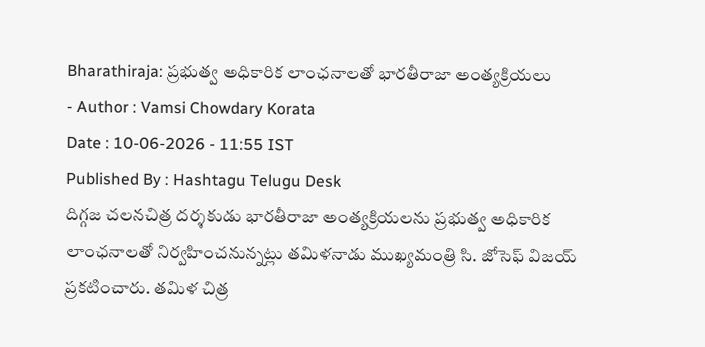Bharathiraja: ప్రభుత్వ అధికారిక లాంఛనాలతో భారతీరాజా అంత్యక్రియలు
- Author : Vamsi Chowdary Korata
Date : 10-06-2026 - 11:55 IST
Published By : Hashtagu Telugu Desk
దిగ్గజ చలనచిత్ర దర్శకుడు భారతీరాజా అంత్యక్రియలను ప్రభుత్వ అధికారిక లాంఛనాలతో నిర్వహించనున్నట్లు తమిళనాడు ముఖ్యమంత్రి సి. జోసెఫ్ విజయ్ ప్రకటించారు. తమిళ చిత్ర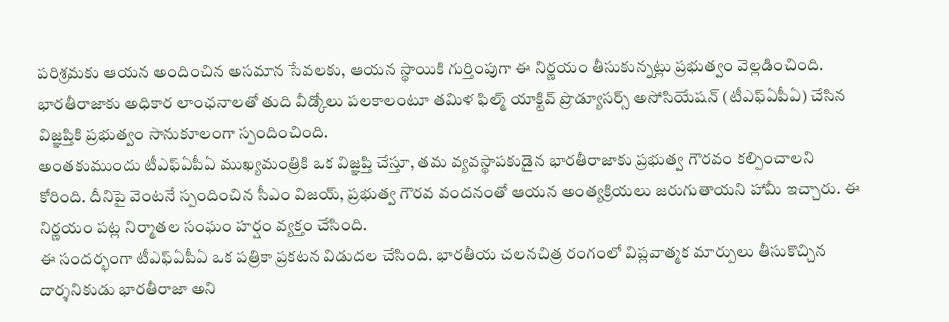పరిశ్రమకు ఆయన అందించిన అసమాన సేవలకు, ఆయన స్థాయికి గుర్తింపుగా ఈ నిర్ణయం తీసుకున్నట్లు ప్రభుత్వం వెల్లడించింది. భారతీరాజాకు అధికార లాంఛనాలతో తుది వీడ్కోలు పలకాలంటూ తమిళ ఫిల్మ్ యాక్టివ్ ప్రొడ్యూసర్స్ అసోసియేషన్ (టీఎఫ్ఏపీఏ) చేసిన విజ్ఞప్తికి ప్రభుత్వం సానుకూలంగా స్పందించింది.
అంతకుముందు టీఎఫ్ఏపీఏ ముఖ్యమంత్రికి ఒక విజ్ఞప్తి చేస్తూ, తమ వ్యవస్థాపకుడైన భారతీరాజాకు ప్రభుత్వ గౌరవం కల్పించాలని కోరింది. దీనిపై వెంటనే స్పందించిన సీఎం విజయ్, ప్రభుత్వ గౌరవ వందనంతో ఆయన అంత్యక్రియలు జరుగుతాయని హామీ ఇచ్చారు. ఈ నిర్ణయం పట్ల నిర్మాతల సంఘం హర్షం వ్యక్తం చేసింది.
ఈ సందర్భంగా టీఎఫ్ఏపీఏ ఒక పత్రికా ప్రకటన విడుదల చేసింది. భారతీయ చలనచిత్ర రంగంలో విప్లవాత్మక మార్పులు తీసుకొచ్చిన దార్శనికుడు భారతీరాజా అని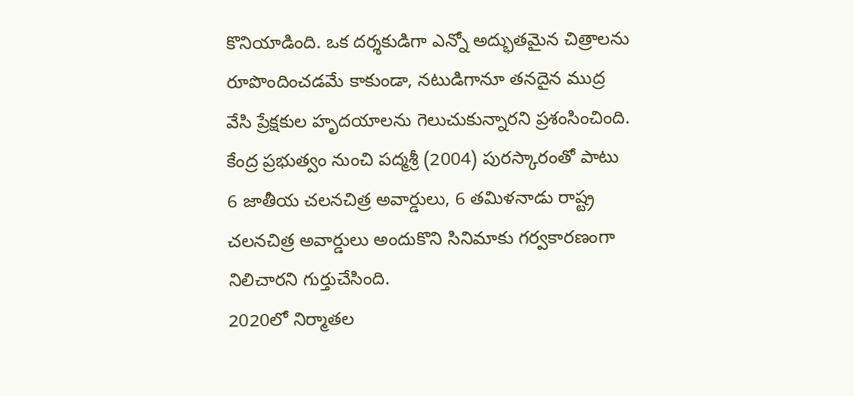కొనియాడింది. ఒక దర్శకుడిగా ఎన్నో అద్భుతమైన చిత్రాలను రూపొందించడమే కాకుండా, నటుడిగానూ తనదైన ముద్ర వేసి ప్రేక్షకుల హృదయాలను గెలుచుకున్నారని ప్రశంసించింది. కేంద్ర ప్రభుత్వం నుంచి పద్మశ్రీ (2004) పురస్కారంతో పాటు 6 జాతీయ చలనచిత్ర అవార్డులు, 6 తమిళనాడు రాష్ట్ర చలనచిత్ర అవార్డులు అందుకొని సినిమాకు గర్వకారణంగా నిలిచారని గుర్తుచేసింది.
2020లో నిర్మాతల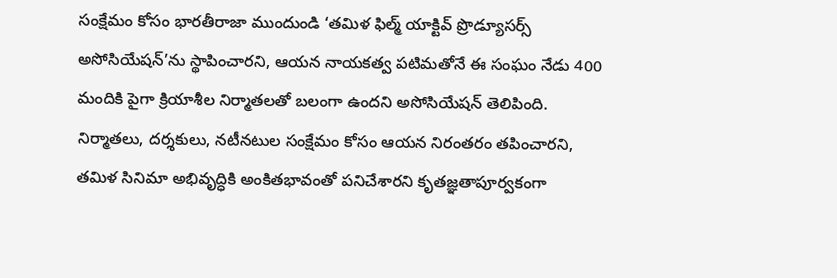సంక్షేమం కోసం భారతీరాజా ముందుండి ‘తమిళ ఫిల్మ్ యాక్టివ్ ప్రొడ్యూసర్స్ అసోసియేషన్’ను స్థాపించారని, ఆయన నాయకత్వ పటిమతోనే ఈ సంఘం నేడు 400 మందికి పైగా క్రియాశీల నిర్మాతలతో బలంగా ఉందని అసోసియేషన్ తెలిపింది. నిర్మాతలు, దర్శకులు, నటీనటుల సంక్షేమం కోసం ఆయన నిరంతరం తపించారని, తమిళ సినిమా అభివృద్ధికి అంకితభావంతో పనిచేశారని కృతజ్ఞతాపూర్వకంగా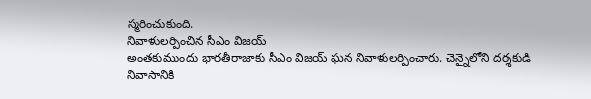స్మరించుకుంది.
నివాళులర్పించిన సీఎం విజయ్
అంతకుముందు భారతీరాజాకు సీఎం విజయ్ ఘన నివాళులర్పించారు. చెన్నైలోని దర్శకుడి నివాసానికి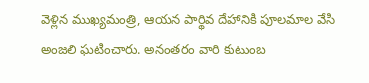వెళ్లిన ముఖ్యమంత్రి, ఆయన పార్థివ దేహానికి పూలమాల వేసి అంజలి ఘటించారు. అనంతరం వారి కుటుంబ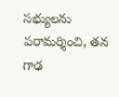సభ్యులను పరామర్శించి, తన గాఢ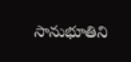సానుభూతిని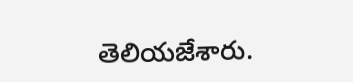తెలియజేశారు.